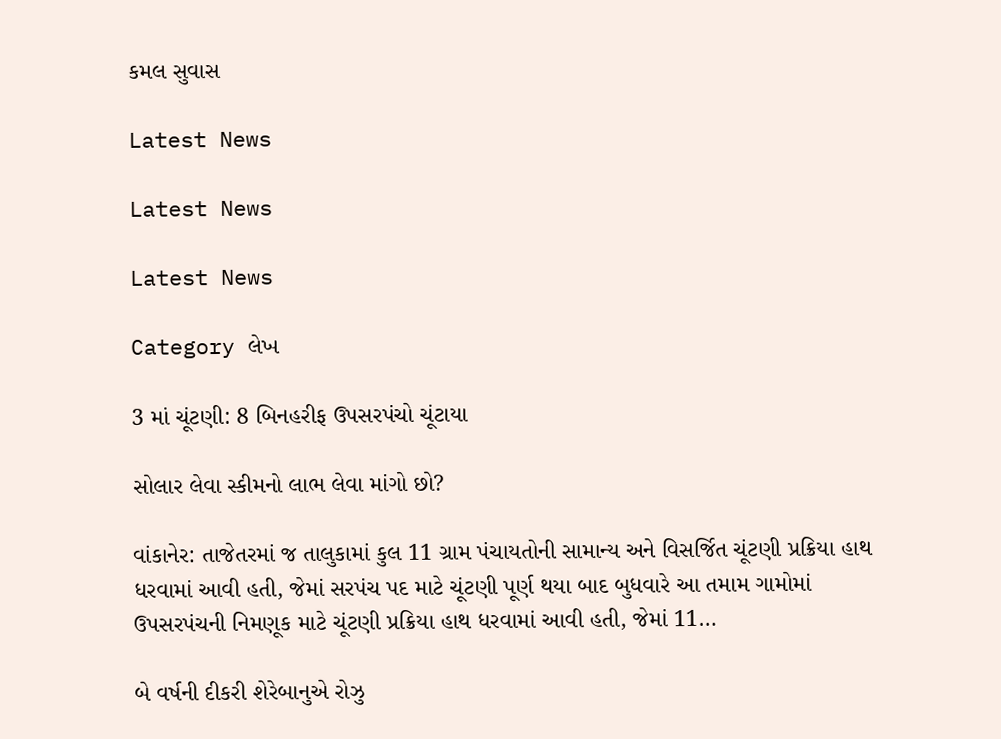કમલ સુવાસ

Latest News

Latest News

Latest News

Category લેખ

3 માં ચૂંટણી: 8 બિનહરીફ ઉપસરપંચો ચૂંટાયા

સોલાર લેવા સ્કીમનો લાભ લેવા માંગો છો?

વાંકાનેર: તાજેતરમાં જ તાલુકામાં કુલ 11 ગ્રામ પંચાયતોની સામાન્ય અને વિસર્જિત ચૂંટણી પ્રક્રિયા હાથ ધરવામાં આવી હતી, જેમાં સરપંચ પદ માટે ચૂંટણી પૂર્ણ થયા બાદ બુધવારે આ તમામ ગામોમાં ઉપસરપંચની નિમણૂક માટે ચૂંટણી પ્રક્રિયા હાથ ધરવામાં આવી હતી, જેમાં 11…

બે વર્ષની દીકરી શેરેબાનુએ રોઝુ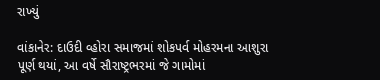રાખ્યું

વાંકાનેર: દાઉદી વ્હોરા સમાજમાં શોકપર્વ મોહરમના આશુરા પૂર્ણ થયાં, આ વર્ષે સૌરાષ્ટ્રભરમાં જે ગામોમાં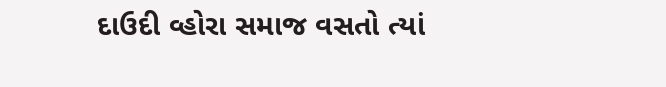દાઉદી વ્હોરા સમાજ વસતો ત્યાં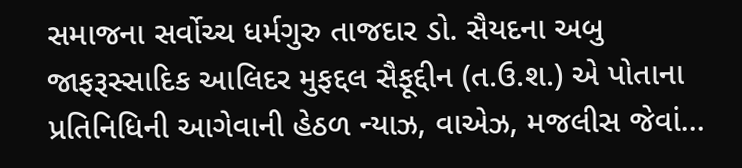સમાજના સર્વોચ્ચ ધર્મગુરુ તાજદાર ડો. સૈયદના અબુ જાફરૂસ્સાદિક આલિદર મુફદ્દલ સૈફૂદ્દીન (ત.ઉ.શ.) એ પોતાના પ્રતિનિધિની આગેવાની હેઠળ ન્યાઝ, વાએઝ, મજલીસ જેવાં…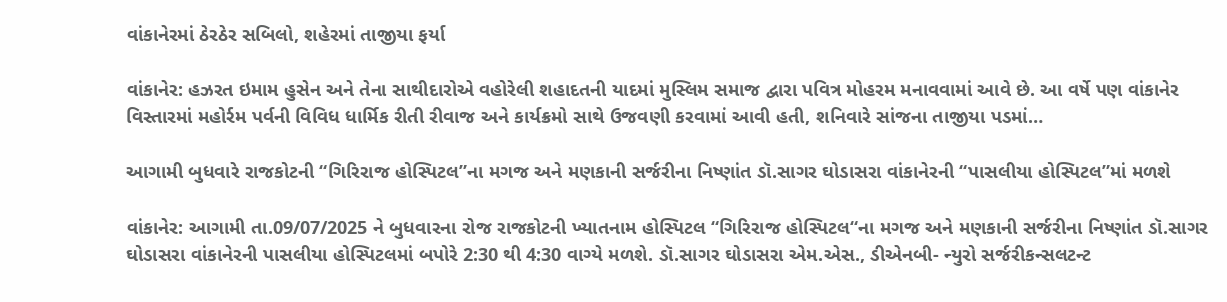વાંકાનેરમાં ઠેરઠેર સબિલો, શહેરમાં તાજીયા ફર્યા

વાંકાનેર: હઝરત ઇમામ હુસેન અને તેના સાથીદારોએ વહોરેલી શહાદતની યાદમાં મુસ્લિમ સમાજ દ્વારા પવિત્ર મોહરમ મનાવવામાં આવે છે. આ વર્ષે પણ વાંકાનેર વિસ્તારમાં મહોર્રમ પર્વની વિવિધ ધાર્મિક રીતી રીવાજ અને કાર્યક્રમો સાથે ઉજવણી કરવામાં આવી હતી, શનિવારે સાંજના તાજીયા પડમાં…

આગામી બુધવારે રાજકોટની “ગિરિરાજ હોસ્પિટલ”ના મગજ અને મણકાની સર્જરીના નિષ્ણાંત ડૉ.સાગર ઘોડાસરા વાંકાનેરની “પાસલીયા હોસ્પિટલ”માં મળશે

વાંકાનેર: આગામી તા.09/07/2025 ને બુધવારના રોજ રાજકોટની ખ્યાતનામ હોસ્પિટલ “ગિરિરાજ હોસ્પિટલ“ના મગજ અને મણકાની સર્જરીના નિષ્ણાંત ડૉ.સાગર ઘોડાસરા વાંકાનેરની પાસલીયા હોસ્પિટલમાં બપોરે 2:30 થી 4:30 વાગ્યે મળશે. ડૉ.સાગર ઘોડાસરા એમ.એસ., ડીએનબી- ન્યુરો સર્જરીકન્સલટન્ટ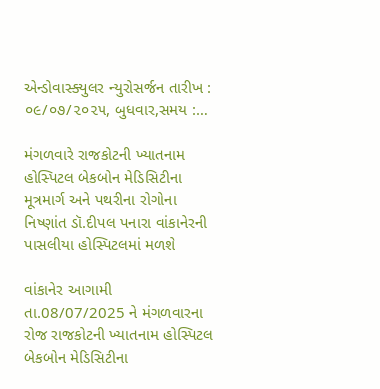એન્ડોવાસ્ક્યુલર ન્યુરોસર્જન તારીખ : ૦૯/૦૭/૨૦૨૫, બુધવાર,સમય :…

મંગળવારે રાજકોટની ખ્યાતનામ હોસ્પિટલ બેકબોન મેડિસિટીના મૂત્રમાર્ગ અને પથરીના રોગોના નિષ્ણાંત ડૉ.દીપલ પનારા વાંકાનેરની પાસલીયા હોસ્પિટલમાં મળશે

વાંકાનેર આગામી તા.08/07/2025 ને મંગળવારના રોજ રાજકોટની ખ્યાતનામ હોસ્પિટલ બેકબોન મેડિસિટીના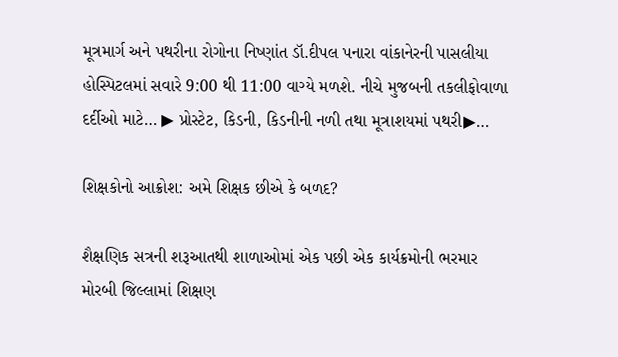મૂત્રમાર્ગ અને પથરીના રોગોના નિષ્ણાંત ડૉ.દીપલ પનારા વાંકાનેરની પાસલીયા હોસ્પિટલમાં સવારે 9:00 થી 11:00 વાગ્યે મળશે. નીચે મુજબની તકલીફોવાળા દર્દીઓ માટે… ▶ પ્રોસ્ટેટ, કિડની, કિડનીની નળી તથા મૂત્રાશયમાં પથરી▶…

શિક્ષકોનો આક્રોશ: અમે શિક્ષક છીએ કે બળદ?

શૈક્ષણિક સત્રની શરૂઆતથી શાળાઓમાં એક પછી એક કાર્યક્રમોની ભરમાર મોરબી જિલ્લામાં શિક્ષણ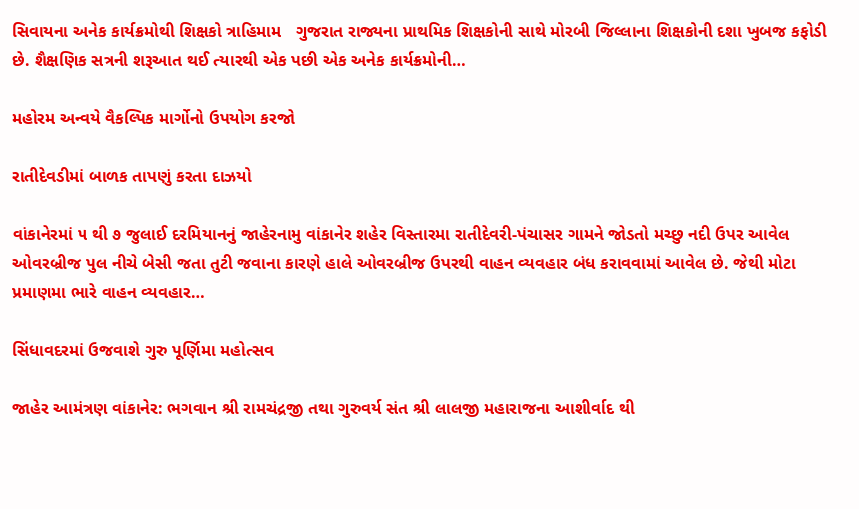સિવાયના અનેક કાર્યક્રમોથી શિક્ષકો ત્રાહિમામ   ગુજરાત રાજ્યના પ્રાથમિક શિક્ષકોની સાથે મોરબી જિલ્લાના શિક્ષકોની દશા ખુબજ કફોડી છે. શૈક્ષણિક સત્રની શરૂઆત થઈ ત્યારથી એક પછી એક અનેક કાર્યક્રમોની…

મહોરમ અન્વયે વૈકલ્પિક માર્ગોનો ઉપયોગ કરજો

રાતીદેવડીમાં બાળક તાપણું કરતા દાઝયો

વાંકાનેરમાં ૫ થી ૭ જુલાઈ દરમિયાનનું જાહેરનામુ વાંકાનેર શહેર વિસ્તારમા રાતીદેવરી-પંચાસર ગામને જોડતો મચ્છુ નદી ઉપર આવેલ ઓવરબ્રીજ પુલ નીચે બેસી જતા તુટી જવાના કારણે હાલે ઓવરબ્રીજ ઉપરથી વાહન વ્યવહાર બંધ કરાવવામાં આવેલ છે. જેથી મોટા પ્રમાણમા ભારે વાહન વ્યવહાર…

સિંધાવદરમાં ઉજવાશે ગુરુ પૂર્ણિમા મહોત્સવ

જાહેર આમંત્રણ વાંકાનેર: ભગવાન શ્રી રામચંદ્રજી તથા ગુરુવર્ય સંત શ્રી લાલજી મહારાજના આશીર્વાદ થી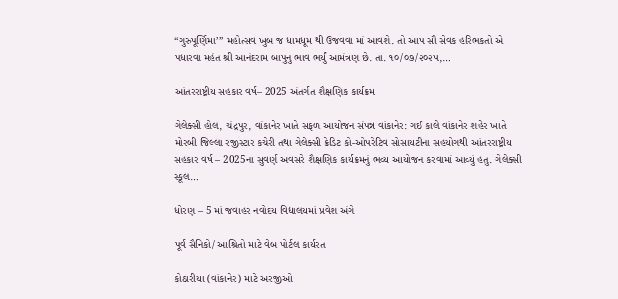“ગુરુપૂર્ણિમા’” મહોત્સવ ખુબ જ ધામધૂમ થી ઉજવવા માં આવશે. તો આપ સૌ સેવક હરિભકતો એ પધારવા મહંત શ્રી આનંદરામ બાપુનુ ભાવ ભર્યું આમંત્રણ છે. તા. ૧૦/૦૭/૨૦૨૫,…

આંતરરાષ્ટ્રીય સહકાર વર્ષ– 2025 અંતર્ગત શૈક્ષણિક કાર્યક્રમ

ગેલેક્સી હોલ, ચંદ્રપુર, વાંકાનેર ખાતે સફળ આયોજન સંપન્ન વાંકાનેર: ગઈ કાલે વાંકાનેર શહેર ખાતે મોરબી જિલ્લા રજીસ્ટાર કચેરી તથા ગેલેક્સી ક્રેડિટ કો-ઓપરેટિવ સોસાયટીના સહયોગથી આંતરરાષ્ટ્રીય સહકાર વર્ષ – 2025ના સુવર્ણ અવસરે શૈક્ષણિક કાર્યક્રમનું ભવ્ય આયોજન કરવામાં આવ્યું હતુ. ગેલેક્સી સ્કૂલ…

ધોરણ – 5 માં જવાહર નવોદય વિદ્યાલયમાં પ્રવેશ અંગે

પૂર્વ સૈનિકો/ આશ્રિતો માટે વેબ પોર્ટલ કાર્યરત

કોઠારીયા (વાંકાનેર) માટે અરજીઓ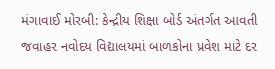મંગાવાઈ મોરબી: કેન્દ્રીય શિક્ષા બોર્ડ અંતર્ગત આવતી જવાહર નવોદય વિદ્યાલયમાં બાળકોના પ્રવેશ માટે દર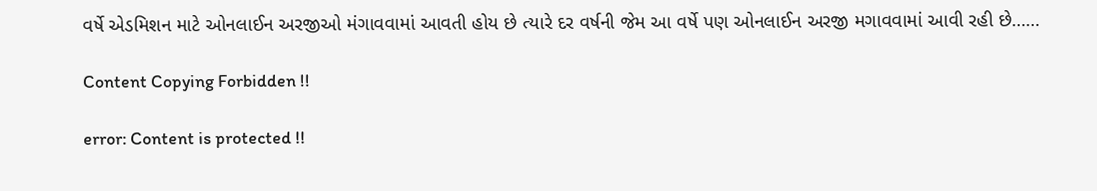વર્ષે એડમિશન માટે ઓનલાઈન અરજીઓ મંગાવવામાં આવતી હોય છે ત્યારે દર વર્ષની જેમ આ વર્ષે પણ ઓનલાઈન અરજી મગાવવામાં આવી રહી છે……

Content Copying Forbidden !!

error: Content is protected !!